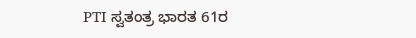PTI ಸ್ವತಂತ್ರ ಭಾರತ 61ರ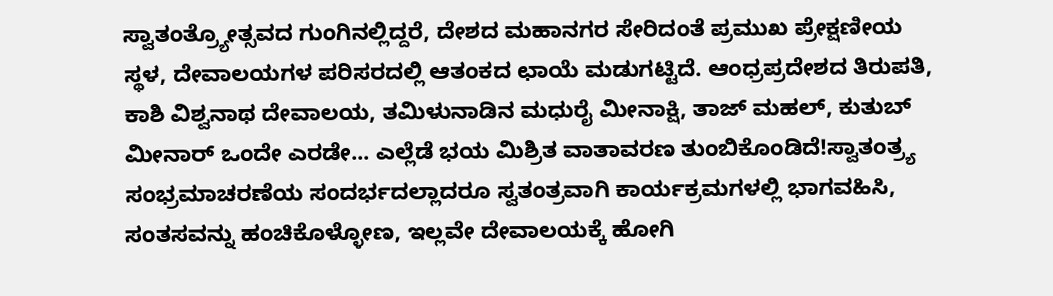ಸ್ವಾತಂತ್ರ್ಯೋತ್ಸವದ ಗುಂಗಿನಲ್ಲಿದ್ದರೆ, ದೇಶದ ಮಹಾನಗರ ಸೇರಿದಂತೆ ಪ್ರಮುಖ ಪ್ರೇಕ್ಷಣೀಯ ಸ್ಥಳ, ದೇವಾಲಯಗಳ ಪರಿಸರದಲ್ಲಿ ಆತಂಕದ ಛಾಯೆ ಮಡುಗಟ್ಟಿದೆ. ಆಂಧ್ರಪ್ರದೇಶದ ತಿರುಪತಿ, ಕಾಶಿ ವಿಶ್ವನಾಥ ದೇವಾಲಯ, ತಮಿಳುನಾಡಿನ ಮಧುರೈ ಮೀನಾಕ್ಷಿ, ತಾಜ್ ಮಹಲ್, ಕುತುಬ್ ಮೀನಾರ್ ಒಂದೇ ಎರಡೇ... ಎಲ್ಲೆಡೆ ಭಯ ಮಿಶ್ರಿತ ವಾತಾವರಣ ತುಂಬಿಕೊಂಡಿದೆ!ಸ್ವಾತಂತ್ರ್ಯ ಸಂಭ್ರಮಾಚರಣೆಯ ಸಂದರ್ಭದಲ್ಲಾದರೂ ಸ್ವತಂತ್ರವಾಗಿ ಕಾರ್ಯಕ್ರಮಗಳಲ್ಲಿ ಭಾಗವಹಿಸಿ, ಸಂತಸವನ್ನು ಹಂಚಿಕೊಳ್ಳೋಣ, ಇಲ್ಲವೇ ದೇವಾಲಯಕ್ಕೆ ಹೋಗಿ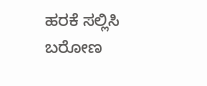ಹರಕೆ ಸಲ್ಲಿಸಿ ಬರೋಣ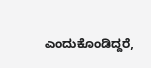ಎಂದುಕೊಂಡಿದ್ದರೆ,